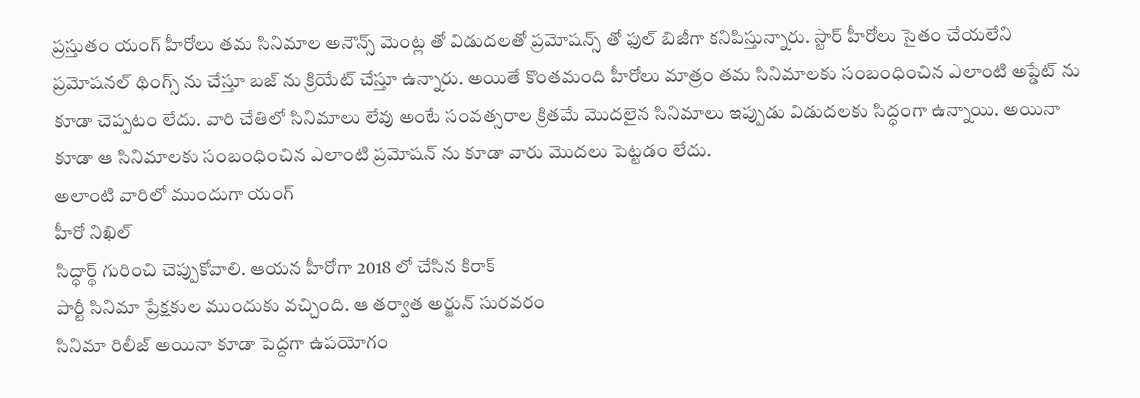ప్రస్తుతం యంగ్ హీరోలు తమ సినిమాల అనౌన్స్ మెంట్ల తో విడుదలతో ప్రమోషన్స్ తో ఫుల్ బిజీగా కనిపిస్తున్నారు. స్టార్ హీరోలు సైతం చేయలేని ప్రమోషనల్ థింగ్స్ ను చేస్తూ బజ్ ను క్రియేట్ చేస్తూ ఉన్నారు. అయితే కొంతమంది హీరోలు మాత్రం తమ సినిమాలకు సంబంధించిన ఎలాంటి అప్డేట్ ను కూడా చెప్పటం లేదు. వారి చేతిలో సినిమాలు లేవు అంటే సంవత్సరాల క్రితమే మొదలైన సినిమాలు ఇప్పుడు విడుదలకు సిద్ధంగా ఉన్నాయి. అయినా కూడా ఆ సినిమాలకు సంబంధించిన ఎలాంటి ప్రమోషన్ ను కూడా వారు మొదలు పెట్టడం లేదు.
అలాంటి వారిలో ముందుగా యంగ్
హీరో నిఖిల్
సిద్ధార్థ్ గురించి చెప్పుకోవాలి. ఆయన హీరోగా 2018 లో చేసిన కిరాక్
పార్టీ సినిమా ప్రేక్షకుల ముందుకు వచ్చింది. ఆ తర్వాత అర్జున్ సురవరం
సినిమా రిలీజ్ అయినా కూడా పెద్దగా ఉపయోగం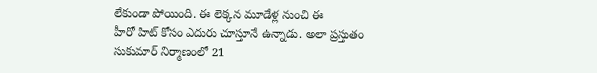లేకుండా పోయింది. ఈ లెక్కన మూడేళ్ల నుంచి ఈ
హీరో హిట్ కోసం ఎదురు చూస్తూనే ఉన్నాడు. అలా ప్రస్తుతం
సుకుమార్ నిర్మాణంలో 21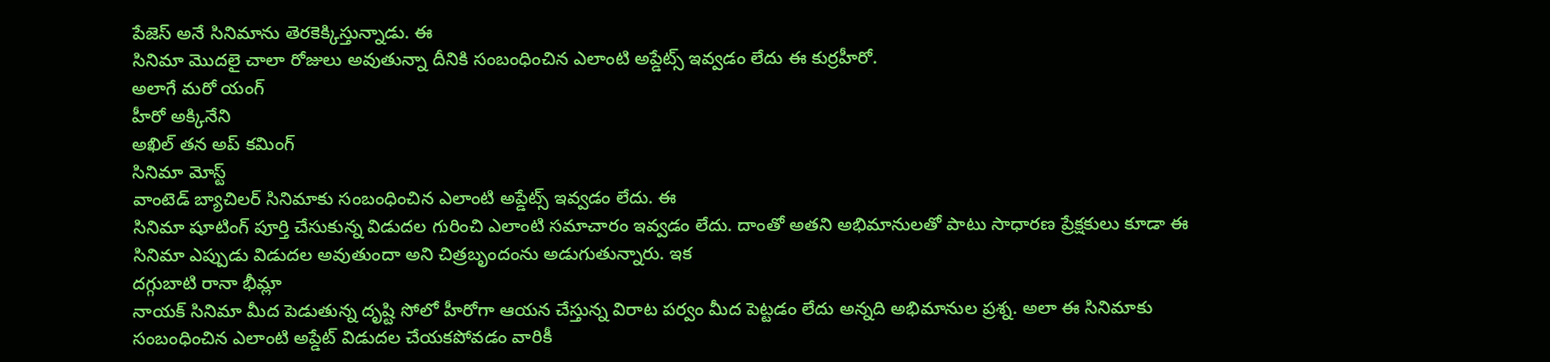పేజెస్ అనే సినిమాను తెరకెక్కిస్తున్నాడు. ఈ
సినిమా మొదలై చాలా రోజులు అవుతున్నా దీనికి సంబంధించిన ఎలాంటి అప్డేట్స్ ఇవ్వడం లేదు ఈ కుర్రహీరో.
అలాగే మరో యంగ్
హీరో అక్కినేని
అఖిల్ తన అప్ కమింగ్
సినిమా మోస్ట్
వాంటెడ్ బ్యాచిలర్ సినిమాకు సంబంధించిన ఎలాంటి అప్డేట్స్ ఇవ్వడం లేదు. ఈ
సినిమా షూటింగ్ పూర్తి చేసుకున్న విడుదల గురించి ఎలాంటి సమాచారం ఇవ్వడం లేదు. దాంతో అతని అభిమానులతో పాటు సాధారణ ప్రేక్షకులు కూడా ఈ
సినిమా ఎప్పుడు విడుదల అవుతుందా అని చిత్రబృందంను అడుగుతున్నారు. ఇక
దగ్గుబాటి రానా భీమ్లా
నాయక్ సినిమా మీద పెడుతున్న దృష్టి సోలో హీరోగా ఆయన చేస్తున్న విరాట పర్వం మీద పెట్టడం లేదు అన్నది అభిమానుల ప్రశ్న. అలా ఈ సినిమాకు సంబంధించిన ఎలాంటి అప్డేట్ విడుదల చేయకపోవడం వారికీ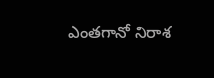ఎంతగానో నిరాశ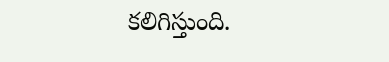కలిగిస్తుంది.